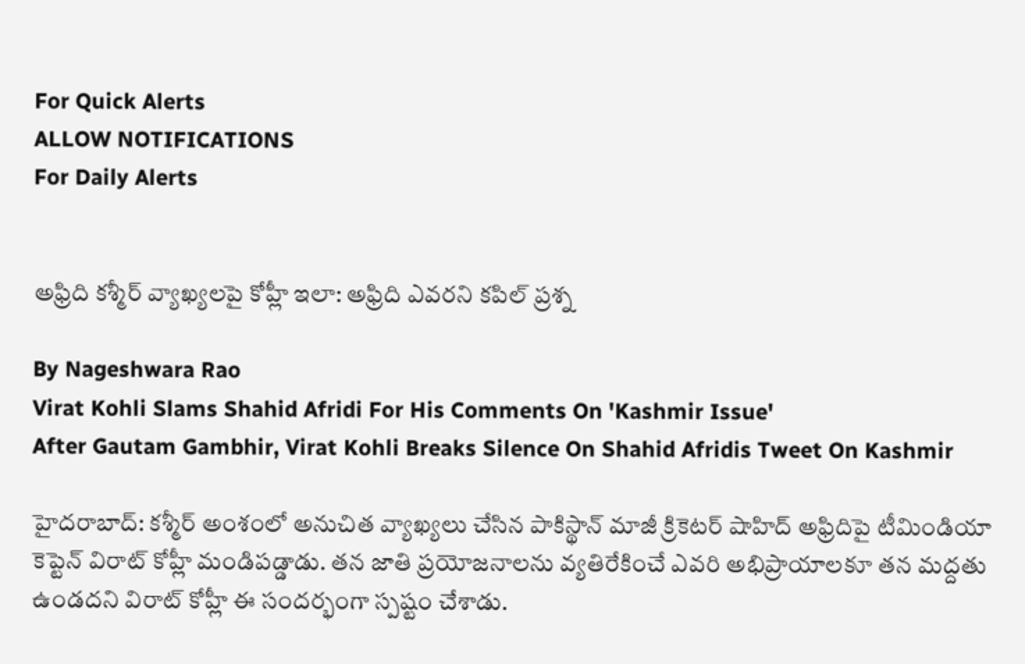For Quick Alerts
ALLOW NOTIFICATIONS
For Daily Alerts


అఫ్రిది కశ్మీర్ వ్యాఖ్యలపై కోహ్లీ ఇలా: అఫ్రిది ఎవరని కపిల్ ప్రశ్న

By Nageshwara Rao
Virat Kohli Slams Shahid Afridi For His Comments On 'Kashmir Issue'
After Gautam Gambhir, Virat Kohli Breaks Silence On Shahid Afridis Tweet On Kashmir

హైదరాబాద్: కశ్మీర్ అంశంలో అనుచిత వ్యాఖ్యలు చేసిన పాకిస్థాన్ మాజీ క్రికెటర్ షాహిద్ అఫ్రిదిపై టీమిండియా కెప్టెన్ విరాట్ కోహ్లీ మండిపడ్డాడు. తన జాతి ప్రయోజనాలను వ్యతిరేకించే ఎవరి అభిప్రాయాలకూ తన మద్దతు ఉండదని విరాట్ కోహ్లీ ఈ సందర్భంగా స్పష్టం చేశాడు.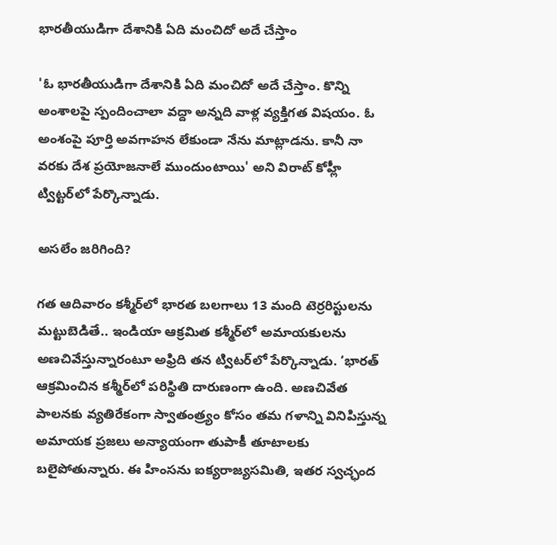భారతీయుడిగా దేశానికి ఏది మంచిదో అదే చేస్తాం

'ఓ భారతీయుడిగా దేశానికి ఏది మంచిదో అదే చేస్తాం. కొన్ని అంశాలపై స్పందించాలా వద్దా అన్నది వాళ్ల వ్యక్తిగత విషయం. ఓ అంశంపై పూర్తి అవగాహన లేకుండా నేను మాట్లాడను. కానీ నా వరకు దేశ ప్రయోజనాలే ముందుంటాయి' అని విరాట్ కోహ్లీ ట్విట్టర్‌లో పేర్కొన్నాడు.

అసలేం జరిగింది?

గత ఆదివారం కశ్మీర్‌లో భారత బలగాలు 13 మంది టెర్రరిస్టులను మట్టుబెడితే.. ఇండియా ఆక్రమిత కశ్మీర్‌లో అమాయకులను అణచివేస్తున్నారంటూ అఫ్రిది తన ట్విటర్‌లో పేర్కొన్నాడు. ‘భారత్‌ ఆక్రమించిన కశ్మీర్‌లో పరిస్థితి దారుణంగా ఉంది. అణచివేత పాలనకు వ్యతిరేకంగా స్వాతంత్ర్యం కోసం తమ గళాన్ని వినిపిస్తున్న అమాయక ప్రజలు అన్యాయంగా తుపాకీ తూటాలకు బలైపోతున్నారు. ఈ హింసను ఐక్యరాజ్యసమితి, ఇతర స్వచ్ఛంద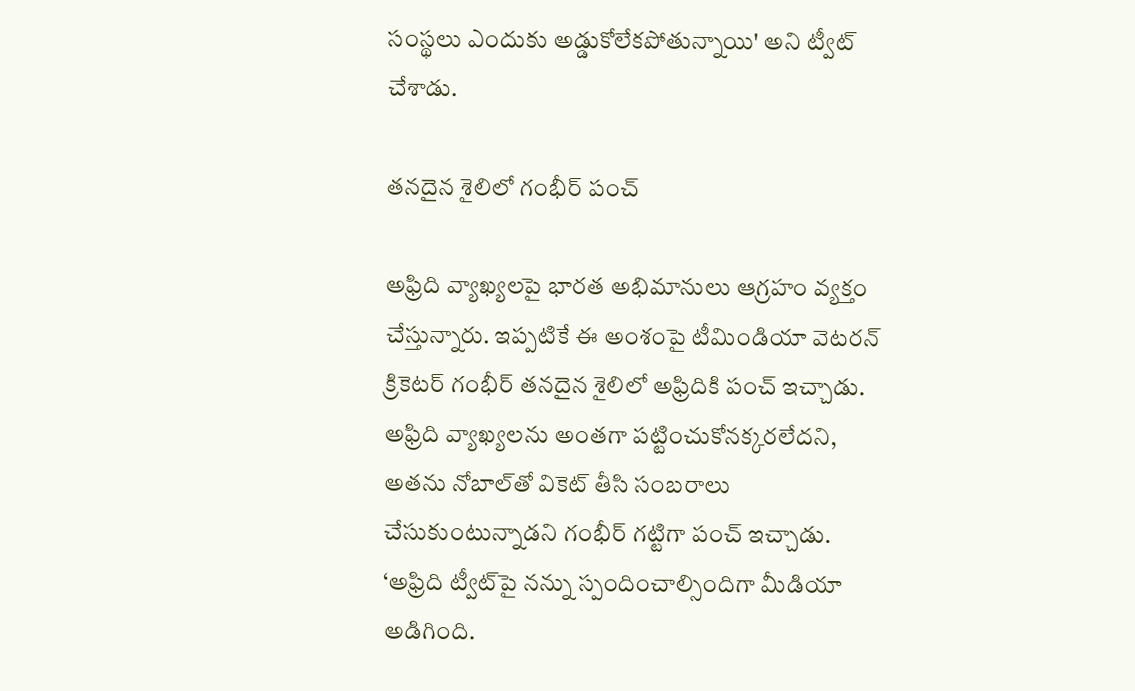సంస్థలు ఎందుకు అడ్డుకోలేకపోతున్నాయి' అని ట్వీట్‌ చేశాడు.

తనదైన శైలిలో గంభీర్ పంచ్

అఫ్రిది వ్యాఖ్యలపై భారత అభిమానులు ఆగ్రహం వ్యక్తం చేస్తున్నారు. ఇప్పటికే ఈ అంశంపై టీమిండియా వెటరన్ క్రికెటర్ గంభీర్ తనదైన శైలిలో అఫ్రిదికి పంచ్ ఇచ్చాడు. అఫ్రిది వ్యాఖ్యలను అంతగా పట్టించుకోనక్కరలేదని, అతను నోబాల్‌తో వికెట్‌ తీసి సంబరాలు చేసుకుంటున్నాడని గంభీర్ గట్టిగా పంచ్ ఇచ్చాడు. ‘అఫ్రిది ట్వీట్‌పై నన్ను స్పందించాల్సిందిగా మీడియా అడిగింది.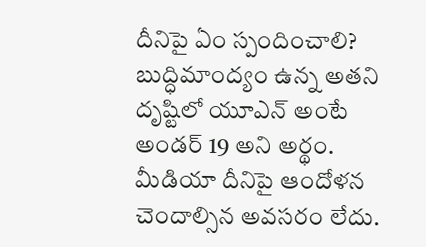దీనిపై ఏం స్పందించాలి? బుద్ధిమాంద్యం ఉన్న అతని దృష్టిలో యూఎన్ అంటే అండర్ 19 అని అర్థం. మీడియా దీనిపై ఆందోళన చెందాల్సిన అవసరం లేదు.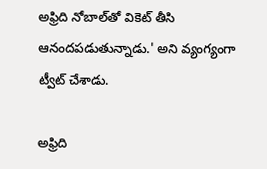అఫ్రిది నోబాల్‌తో వికెట్‌ తీసి ఆనందపడుతున్నాడు.' అని వ్యంగ్యంగా ట్వీట్‌ చేశాడు.

అఫ్రిది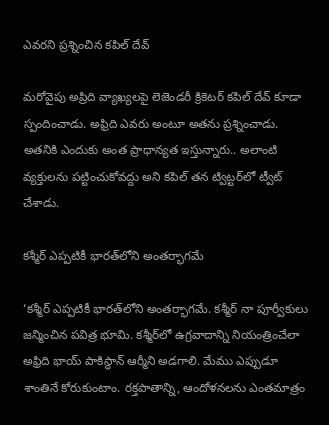ఎవరని ప్రశ్నించిన కపిల్ దేవ్

మరోవైపు అప్రిది వ్యాఖ్యలపై లెజెండరీ క్రికెటర్ కపిల్ దేవ్ కూడా స్పందించాడు. అఫ్రిది ఎవరు అంటూ అతను ప్రశ్నించాడు. అతనికి ఎందుకు అంత ప్రాధాన్యత ఇస్తున్నారు.. అలాంటి వ్యక్తులను పట్టించుకోవద్దు అని కపిల్ తన ట్విట్టర్‌లో ట్వీట్ చేశాడు.

కశ్మీర్‌ ఎప్పటికీ భారత్‌లోని అంతర్భాగమే

‘కశ్మీర్‌ ఎప్పటికీ భారత్‌లోని అంతర్భాగమే. కశ్మీర్‌ నా పూర్వీకులు జన్మించిన పవిత్ర భూమి. కశ్మీర్‌లో ఉగ్రవాదాన్ని నియంత్రించేలా అఫ్రిది భాయ్‌ పాకిస్థాన్‌ ఆర్మీని అడగాలి. మేము ఎప్పుడూ శాంతినే కోరుకుంటాం. రక్తపాతాన్ని, ఆందోళనలను ఎంతమాత్రం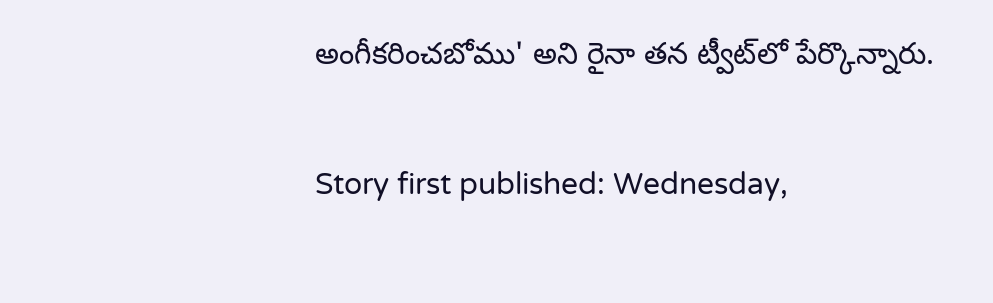అంగీకరించబోము' అని రైనా తన ట్వీట్‌లో పేర్కొన్నారు.

Story first published: Wednesday,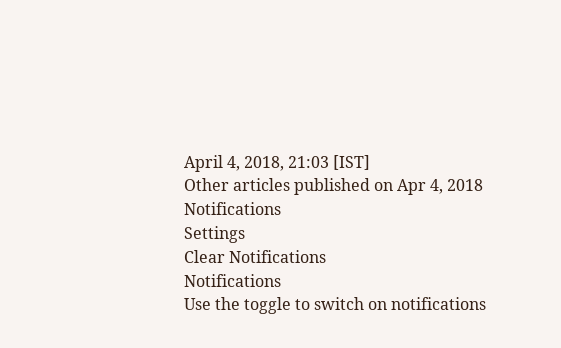April 4, 2018, 21:03 [IST]
Other articles published on Apr 4, 2018
Notifications
Settings
Clear Notifications
Notifications
Use the toggle to switch on notifications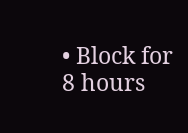• Block for 8 hours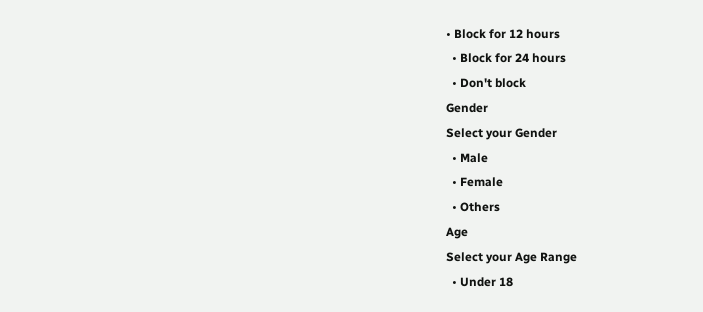• Block for 12 hours
  • Block for 24 hours
  • Don't block
Gender
Select your Gender
  • Male
  • Female
  • Others
Age
Select your Age Range
  • Under 18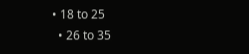• 18 to 25
  • 26 to 35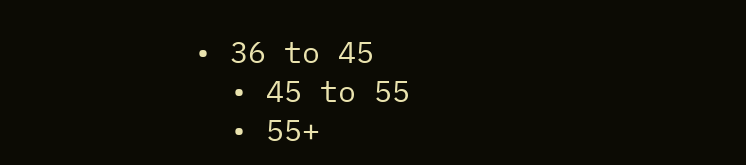• 36 to 45
  • 45 to 55
  • 55+